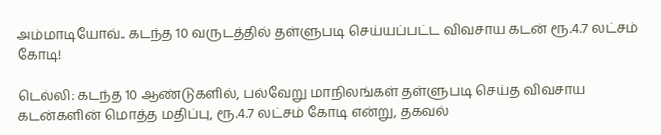அம்மாடியோவ்.. கடந்த 10 வருடத்தில் தள்ளுபடி செய்யப்பட்ட விவசாய கடன் ரூ.4.7 லட்சம் கோடி!

டெல்லி: கடந்த 10 ஆண்டுகளில், பல்வேறு மாநிலங்கள் தள்ளுபடி செய்த விவசாய கடன்களின் மொத்த மதிப்பு, ரூ.4.7 லட்சம் கோடி என்று, தகவல்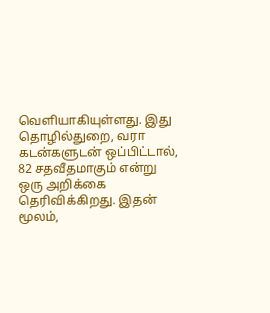வெளியாகியுள்ளது. இது தொழில்துறை, வரா கடன்களுடன் ஒப்பிட்டால், 82 சதவீதமாகும் என்று ஒரு அறிக்கை தெரிவிக்கிறது. இதன் மூலம்,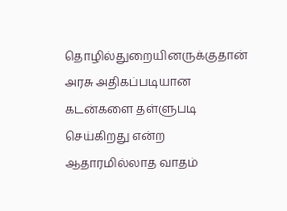தொழில்துறையினருக்குதான் அரசு அதிகப்படியான கடன்களை தள்ளுபடி செய்கிறது என்ற ஆதாரமில்லாத வாதம்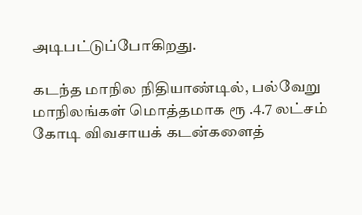அடிபட்டுப்போகிறது.

கடந்த மாநில நிதியாண்டில், பல்வேறு மாநிலங்கள் மொத்தமாக ரூ .4.7 லட்சம் கோடி விவசாயக் கடன்களைத்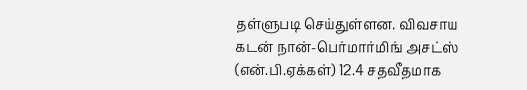தள்ளுபடி செய்துள்ளன. விவசாய கடன் நான்-பெர்மார்மிங் அசட்ஸ் (என்.பி.ஏக்கள்) 12.4 சதவீதமாக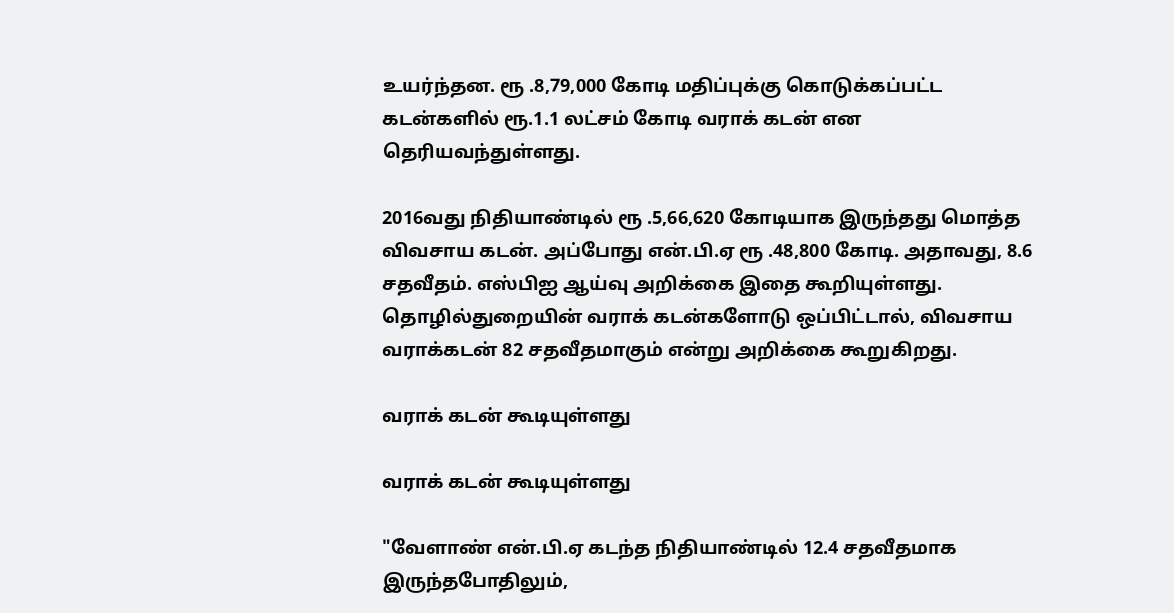உயர்ந்தன. ரூ .8,79,000 கோடி மதிப்புக்கு கொடுக்கப்பட்ட கடன்களில் ரூ.1.1 லட்சம் கோடி வராக் கடன் என தெரியவந்துள்ளது.

2016வது நிதியாண்டில் ரூ .5,66,620 கோடியாக இருந்தது மொத்த விவசாய கடன். அப்போது என்.பி.ஏ ரூ .48,800 கோடி. அதாவது, 8.6 சதவீதம். எஸ்பிஐ ஆய்வு அறிக்கை இதை கூறியுள்ளது. தொழில்துறையின் வராக் கடன்களோடு ஒப்பிட்டால், விவசாய வராக்கடன் 82 சதவீதமாகும் என்று அறிக்கை கூறுகிறது.

வராக் கடன் கூடியுள்ளது

வராக் கடன் கூடியுள்ளது

"வேளாண் என்.பி.ஏ கடந்த நிதியாண்டில் 12.4 சதவீதமாக இருந்தபோதிலும்,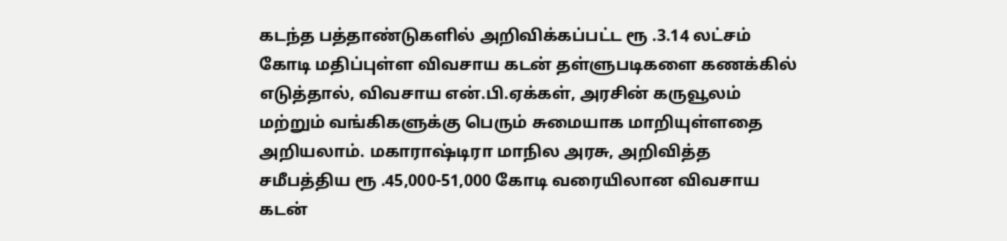கடந்த பத்தாண்டுகளில் அறிவிக்கப்பட்ட ரூ .3.14 லட்சம் கோடி மதிப்புள்ள விவசாய கடன் தள்ளுபடிகளை கணக்கில் எடுத்தால், விவசாய என்.பி.ஏக்கள், அரசின் கருவூலம் மற்றும் வங்கிகளுக்கு பெரும் சுமையாக மாறியுள்ளதை அறியலாம். மகாராஷ்டிரா மாநில அரசு, அறிவித்த சமீபத்திய ரூ .45,000-51,000 கோடி வரையிலான விவசாய கடன்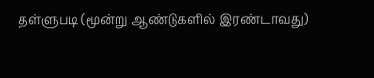தள்ளுபடி (மூன்று ஆண்டுகளில் இரண்டாவது)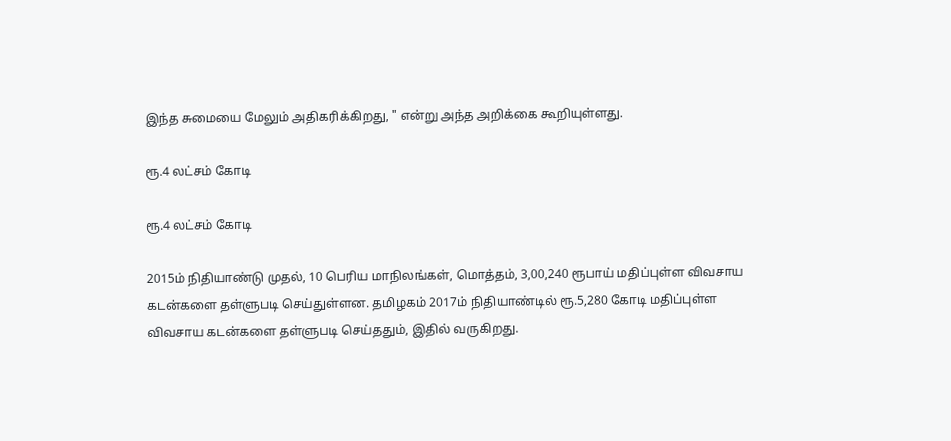இந்த சுமையை மேலும் அதிகரிக்கிறது, " என்று அந்த அறிக்கை கூறியுள்ளது.

ரூ.4 லட்சம் கோடி

ரூ.4 லட்சம் கோடி

2015ம் நிதியாண்டு முதல், 10 பெரிய மாநிலங்கள், மொத்தம், 3,00,240 ரூபாய் மதிப்புள்ள விவசாய கடன்களை தள்ளுபடி செய்துள்ளன. தமிழகம் 2017ம் நிதியாண்டில் ரூ.5,280 கோடி மதிப்புள்ள விவசாய கடன்களை தள்ளுபடி செய்ததும், இதில் வருகிறது.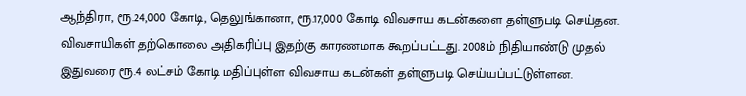ஆந்திரா, ரூ.24,000 கோடி, தெலுங்கானா, ரூ.17,000 கோடி விவசாய கடன்களை தள்ளுபடி செய்தன. விவசாயிகள் தற்கொலை அதிகரிப்பு இதற்கு காரணமாக கூறப்பட்டது. 2008ம் நிதியாண்டு முதல் இதுவரை ரூ.4 லட்சம் கோடி மதிப்புள்ள விவசாய கடன்கள் தள்ளுபடி செய்யப்பட்டுள்ளன.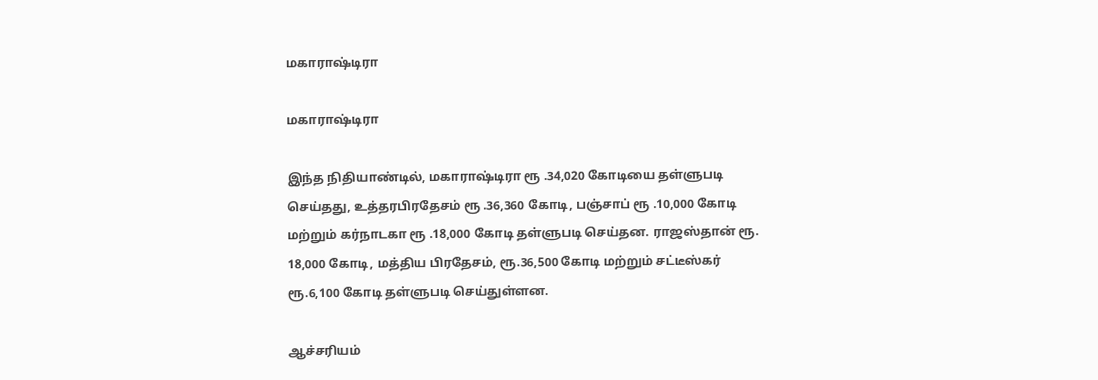மகாராஷ்டிரா

மகாராஷ்டிரா

இந்த நிதியாண்டில், மகாராஷ்டிரா ரூ .34,020 கோடியை தள்ளுபடி செய்தது, உத்தரபிரதேசம் ரூ .36,360 கோடி, பஞ்சாப் ரூ .10,000 கோடி மற்றும் கர்நாடகா ரூ .18,000 கோடி தள்ளுபடி செய்தன. ராஜஸ்தான் ரூ. 18,000 கோடி, மத்திய பிரதேசம், ரூ.36,500 கோடி மற்றும் சட்டீஸ்கர் ரூ.6,100 கோடி தள்ளுபடி செய்துள்ளன.

ஆச்சரியம்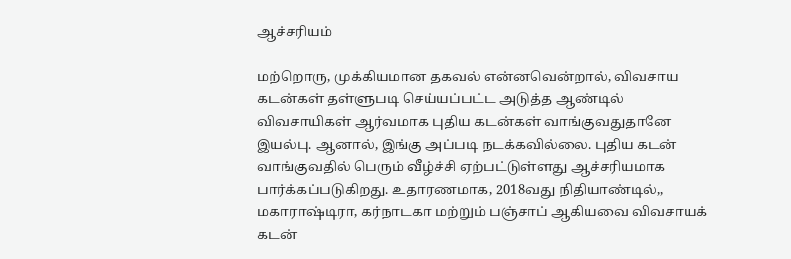ஆச்சரியம்

மற்றொரு, முக்கியமான தகவல் என்னவென்றால், விவசாய கடன்கள் தள்ளுபடி செய்யப்பட்ட அடுத்த ஆண்டில் விவசாயிகள் ஆர்வமாக புதிய கடன்கள் வாங்குவதுதானே இயல்பு. ஆனால், இங்கு அப்படி நடக்கவில்லை. புதிய கடன் வாங்குவதில் பெரும் வீழ்ச்சி ஏற்பட்டுள்ளது ஆச்சரியமாக பார்க்கப்படுகிறது. உதாரணமாக, 2018வது நிதியாண்டில்,, மகாராஷ்டிரா, கர்நாடகா மற்றும் பஞ்சாப் ஆகியவை விவசாயக் கடன்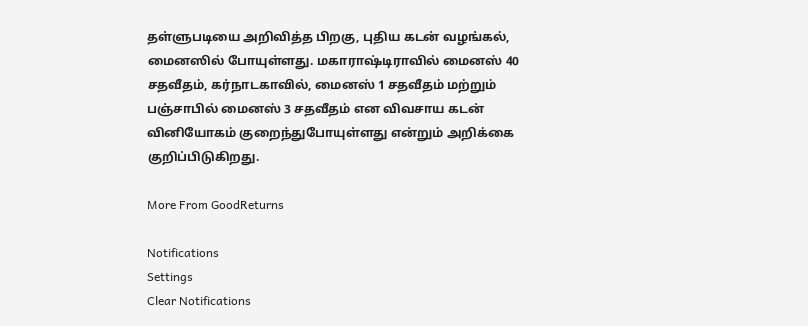தள்ளுபடியை அறிவித்த பிறகு, புதிய கடன் வழங்கல், மைனஸில் போயுள்ளது. மகாராஷ்டிராவில் மைனஸ் 40 சதவீதம், கர்நாடகாவில், மைனஸ் 1 சதவீதம் மற்றும் பஞ்சாபில் மைனஸ் 3 சதவீதம் என விவசாய கடன் வினியோகம் குறைந்துபோயுள்ளது என்றும் அறிக்கை குறிப்பிடுகிறது.

More From GoodReturns

Notifications
Settings
Clear Notifications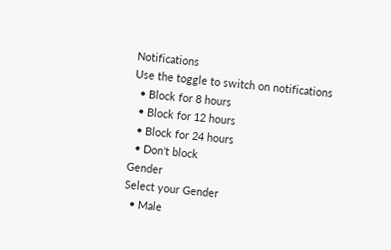Notifications
Use the toggle to switch on notifications
  • Block for 8 hours
  • Block for 12 hours
  • Block for 24 hours
  • Don't block
Gender
Select your Gender
  • Male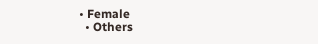• Female
  • Others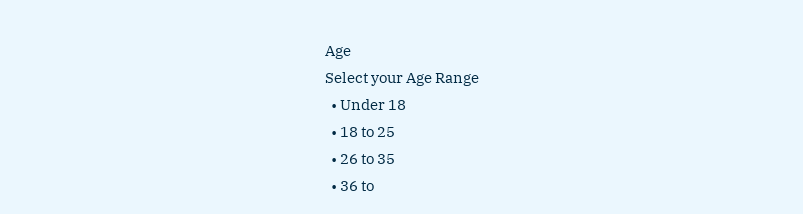Age
Select your Age Range
  • Under 18
  • 18 to 25
  • 26 to 35
  • 36 to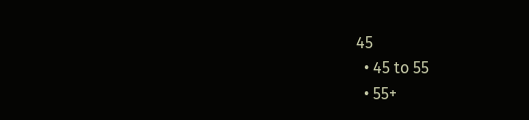45
  • 45 to 55
  • 55+